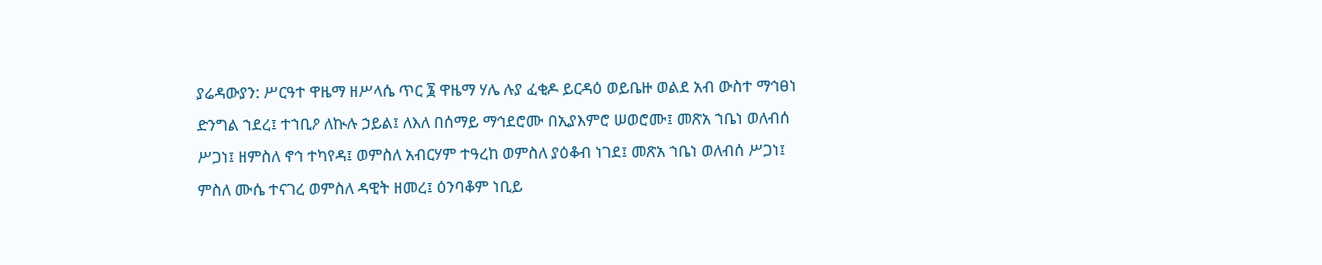ያሬዳውያን: ሥርዓተ ዋዜማ ዘሥላሴ ጥር ፮ ዋዜማ ሃሌ ሉያ ፈቂዶ ይርዳዕ ወይቤዙ ወልደ አብ ውስተ ማኅፀነ ድንግል ኀደረ፤ ተኀቢዖ ለኲሉ ኃይል፤ ለእለ በሰማይ ማኅደሮሙ በኢያእምሮ ሠወሮሙ፤ መጽአ ኀቤነ ወለብሰ ሥጋነ፤ ዘምስለ ኖኅ ተካየዳ፤ ወምስለ አብርሃም ተዓረከ ወምስለ ያዕቆብ ነገደ፤ መጽአ ኀቤነ ወለብሰ ሥጋነ፤ ምስለ ሙሴ ተናገረ ወምስለ ዳዊት ዘመረ፤ ዕንባቆም ነቢይ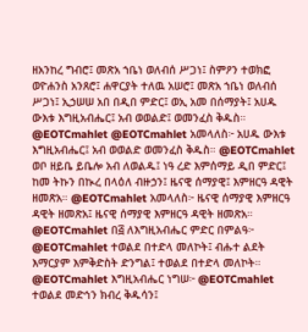ዘአንከረ ግብሮ፤ መጽአ ኀቤነ ወለብሰ ሥጋነ፤ ስምዖን ተወክፎ ወዮሐንስ አንጸሮ፤ ሐዋርያት ተለዉ አሠሮ፤ መጽአ ኀቤነ ወለብሰ ሥጋነ፤ ኢኃሠሠ አበ በዲበ ምድር፤ ወኢ አመ በሰማያት፤ አሀዱ ውእቱ እግዚአብሔር፤ አብ ወወልድ፤ ወመንፈስ ቅዱስ። @EOTCmahlet @EOTCmahlet አመላለስ፦ አሀዱ ውእቱ እግዚአብሔር፤ አብ ወወልድ ወመንፈስ ቅዱስ። @EOTCmahlet ወቦ ዘይቤ ይቤሎ አብ ለወልዱ፤ ነዓ ረድ እምሰማይ ዲበ ምድር፤ ከመ ትኩን በኲረ በላዕለ ብዙኃን፤ ዜናዊ ሰማያዊ፤ እምዘርዓ ዳዊት ዘመጽአ። @EOTCmahlet አመላለስ፦ ዜናዊ ሰማያዊ እምዘርዓ ዳዊት ዘመጽአ፤ ዜናዊ ሰማያዊ እምዘርዓ ዳዊት ዘመጽአ። @EOTCmahlet በ፭ ለእግዚአብሔር ምድር በምልዓ፦ @EOTCmahlet ተወልደ በተድላ መለኮት፤ ብሑተ ልደት እማርያም እምቅድስት ድንግል፤ ተወልደ በተድላ መለኮት። @EOTCmahlet እግዚአብሔር ነግሠ፦ @EOTCmahlet ተወልደ መድኅን ክብረ ቅዱሳን፤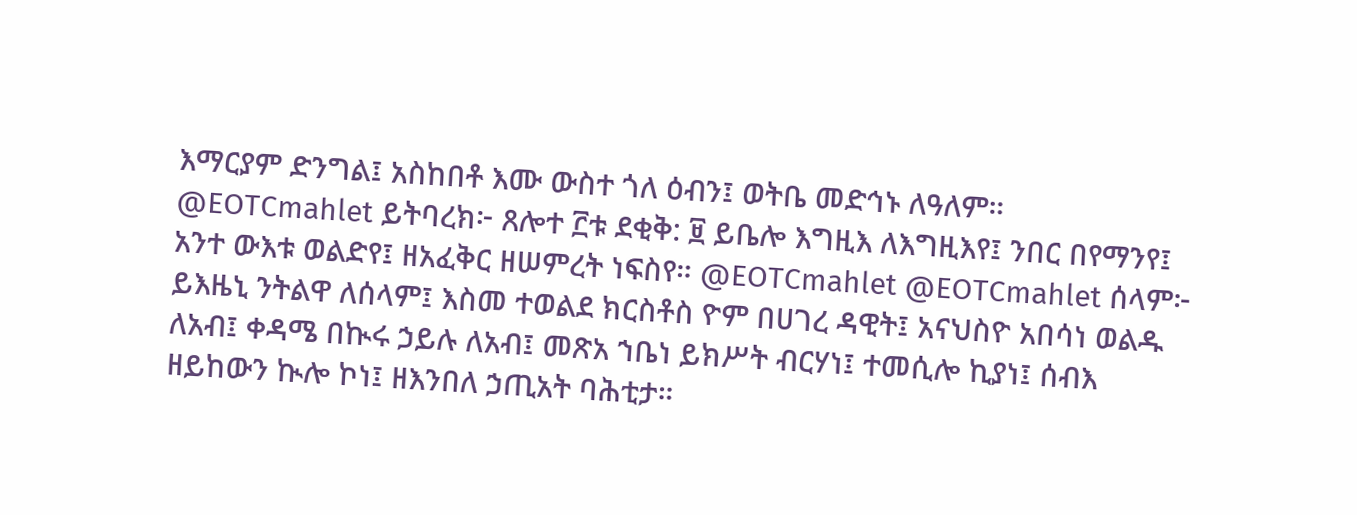እማርያም ድንግል፤ አስከበቶ እሙ ውስተ ጎለ ዕብን፤ ወትቤ መድኅኑ ለዓለም። @EOTCmahlet ይትባረክ፦ ጸሎተ ፫ቱ ደቂቅ: ፱ ይቤሎ እግዚእ ለእግዚእየ፤ ንበር በየማንየ፤ አንተ ውእቱ ወልድየ፤ ዘአፈቅር ዘሠምረት ነፍስየ። @EOTCmahlet @EOTCmahlet ሰላም፦ ይእዜኒ ንትልዋ ለሰላም፤ እስመ ተወልደ ክርስቶስ ዮም በሀገረ ዳዊት፤ አናህስዮ አበሳነ ወልዱ ለአብ፤ ቀዳሜ በኲሩ ኃይሉ ለአብ፤ መጽአ ኀቤነ ይክሥት ብርሃነ፤ ተመሲሎ ኪያነ፤ ሰብእ ዘይከውን ኲሎ ኮነ፤ ዘእንበለ ኃጢአት ባሕቲታ።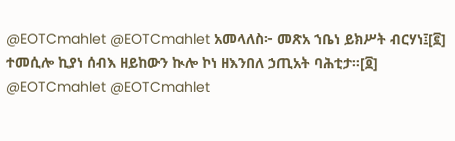@EOTCmahlet @EOTCmahlet አመላለስ፦ መጽአ ኀቤነ ይክሥት ብርሃነ፤[፪] ተመሲሎ ኪያነ ሰብእ ዘይከውን ኲሎ ኮነ ዘእንበለ ኃጢአት ባሕቲታ።[፬] @EOTCmahlet @EOTCmahlet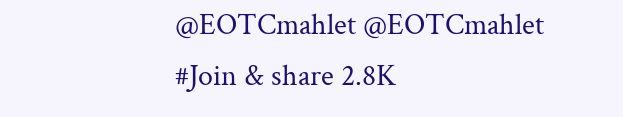@EOTCmahlet @EOTCmahlet #Join & share 2.8K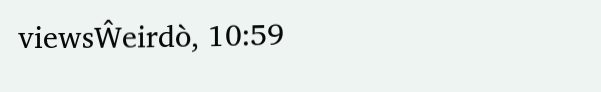viewsŴeirdò, 10:59